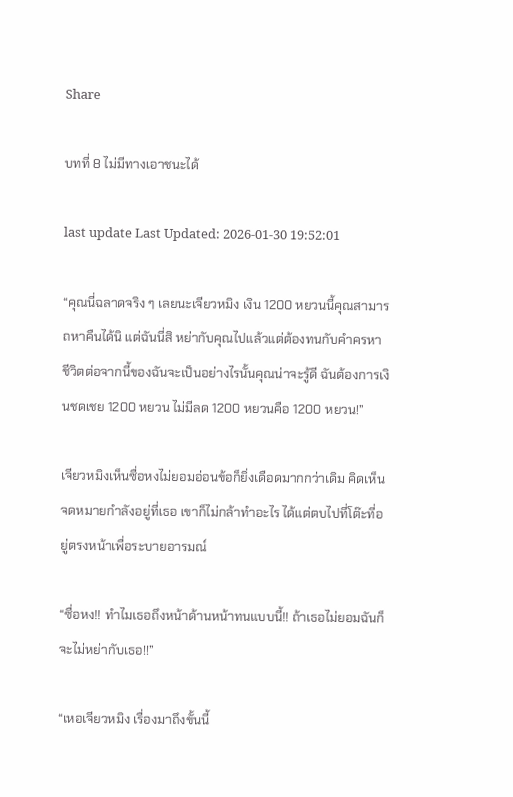Share

บทที่ 8 ไม่มีทางเอาชนะได้

last update Last Updated: 2026-01-30 19:52:01

“คุณนี่ฉลาดจริง ๆ เลยนะเจียวหมิง เงิน 1200 หยวนนี้คุณสามารถหาคืนได้นิ แต่ฉันนี่สิ หย่ากับคุณไปแล้วแต่ต้องทนกับคำครหา ชีวิตต่อจากนี้ของฉันจะเป็นอย่างไรนั้นคุณน่าจะรู้ดี ฉันต้องการเงินชดเชย 1200 หยวน ไม่มีลด 1200 หยวนคือ 1200 หยวน!”

เจียวหมิงเห็นซื่อหงไม่ยอมอ่อนข้อก็ยิ่งเดือดมากกว่าเดิม คิดเห็นจดหมายกำลังอยู่ที่เธอ เขาก็ไม่กล้าทำอะไร ได้แต่ตบไปที่โต๊ะที่อยู่ตรงหน้าเพื่อระบายอารมณ์

“ซื่อหง!! ทำไมเธอถึงหน้าด้านหน้าทนแบบนี้!! ถ้าเธอไม่ยอมฉันก็จะไม่หย่ากับเธอ!!”

“เหอเจียวหมิง เรื่องมาถึงขั้นนี้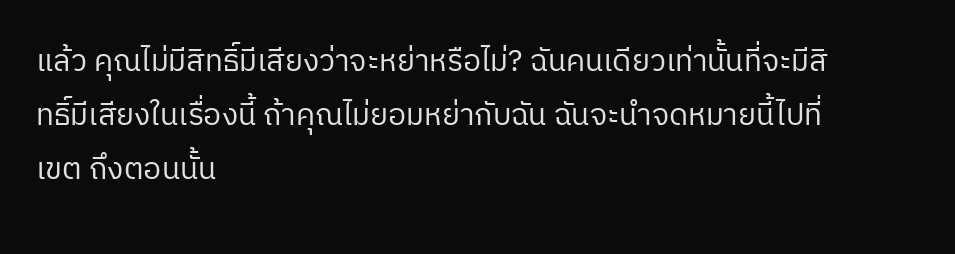แล้ว คุณไม่มีสิทธิ์มีเสียงว่าจะหย่าหรือไม่? ฉันคนเดียวเท่านั้นที่จะมีสิทธิ์มีเสียงในเรื่องนี้ ถ้าคุณไม่ยอมหย่ากับฉัน ฉันจะนำจดหมายนี้ไปที่เขต ถึงตอนนั้น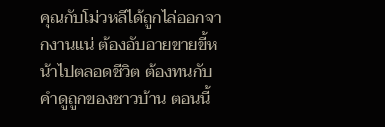คุณกับโม่วหลีได้ถูกไล่ออกจากงานแน่ ต้องอับอายขายขี้หน้าไปตลอดชีวิต ต้องทนกับคำดูถูกของชาวบ้าน ตอนนี้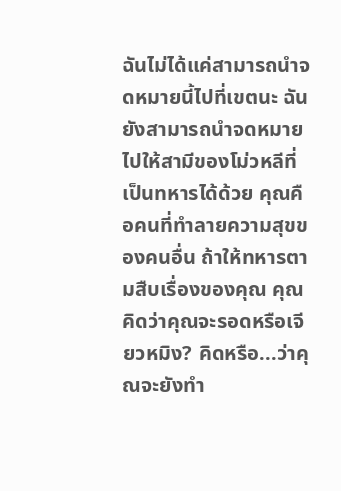ฉันไม่ได้แค่สามารถนำจดหมายนี้ไปที่เขตนะ ฉันยังสามารถนำจดหมายไปให้สามีของโม่วหลีที่เป็นทหารได้ด้วย คุณคือคนที่ทำลายความสุขของคนอื่น ถ้าให้ทหารตามสืบเรื่องของคุณ คุณคิดว่าคุณจะรอดหรือเจียวหมิง? คิดหรือ...ว่าคุณจะยังทำ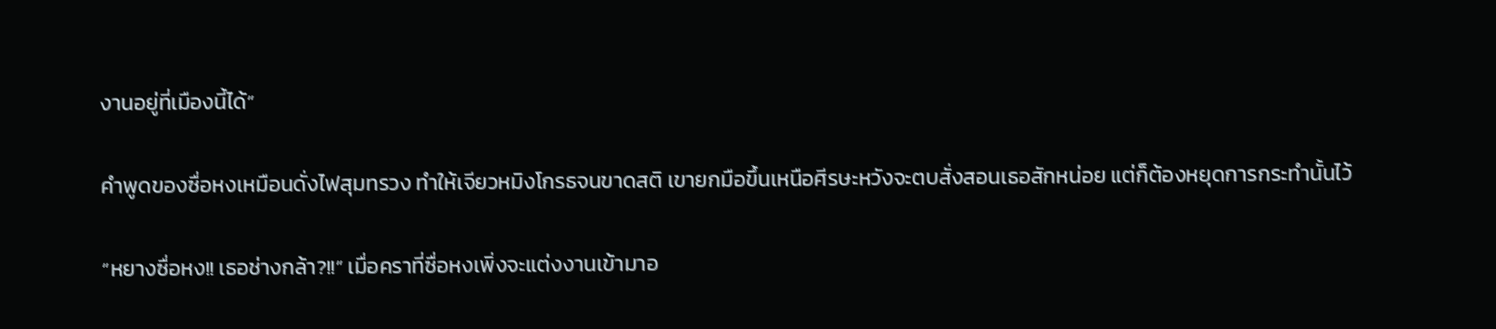งานอยู่ที่เมืองนี้ได้”

คำพูดของซื่อหงเหมือนดั่งไฟสุมทรวง ทำให้เจียวหมิงโกรธจนขาดสติ เขายกมือขึ้นเหนือศีรษะหวังจะตบสั่งสอนเธอสักหน่อย แต่ก็ต้องหยุดการกระทำนั้นไว้

“หยางซื่อหง!! เธอช่างกล้า?!!” เมื่อคราที่ซื่อหงเพิ่งจะแต่งงานเข้ามาอ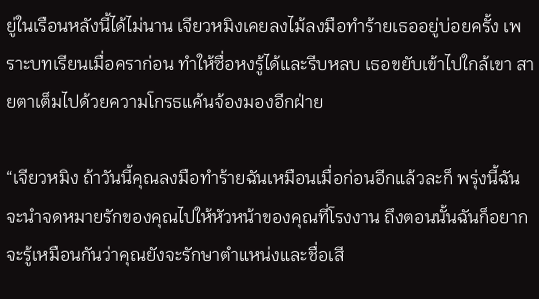ยู่ในเรือนหลังนี้ได้ไม่นาน เจียวหมิงเคยลงไม้ลงมือทำร้ายเธออยู่บ่อยครั้ง เพราะบทเรียนเมื่อคราก่อน ทำให้ซื่อหงรู้ได้และรีบหลบ เธอขยับเข้าไปใกล้เขา สายตาเต็มไปด้วยความโกรธแค้นจ้องมองอีกฝ่าย

“เจียวหมิง ถ้าวันนี้คุณลงมือทำร้ายฉันเหมือนเมื่อก่อนอีกแล้วละก็ พรุ่งนี้ฉันจะนำจดหมายรักของคุณไปให้หัวหน้าของคุณที่โรงงาน ถึงตอนนั้นฉันก็อยากจะรู้เหมือนกันว่าคุณยังจะรักษาตำแหน่งและชื่อเสี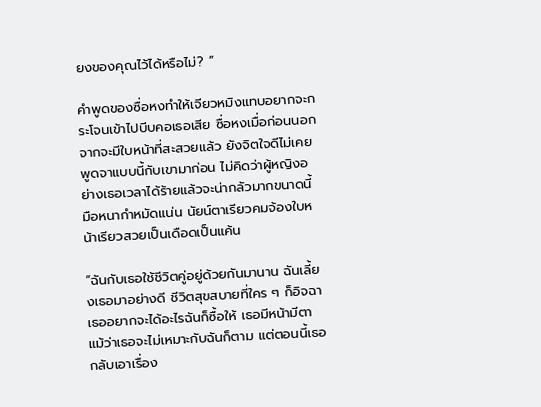ยงของคุณไว้ได้หรือไม่? ”

คำพูดของซื่อหงทำให้เจียวหมิงแทบอยากจะกระโจนเข้าไปบีบคอเธอเสีย ซื่อหงเมื่อก่อนนอกจากจะมีใบหน้าที่สะสวยแล้ว ยังจิตใจดีไม่เคยพูดจาแบบนี้กับเขามาก่อน ไม่คิดว่าผู้หญิงอย่างเธอเวลาได้ร้ายแล้วจะน่ากลัวมากขนาดนี้ มือหนากำหมัดแน่น นัยน์ตาเรียวคมจ้องใบหน้าเรียวสวยเป็นเดือดเป็นแค้น

“ฉันกับเธอใช้ชีวิตคู่อยู่ด้วยกันมานาน ฉันเลี้ยงเธอมาอย่างดี ชีวิตสุขสบายที่ใคร ๆ ก็อิจฉา เธออยากจะได้อะไรฉันก็ซื้อให้ เธอมีหน้ามีตา แม้ว่าเธอจะไม่เหมาะกับฉันก็ตาม แต่ตอนนี้เธอกลับเอาเรื่อง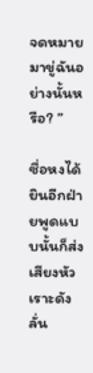จดหมายมาขู่ฉันอย่างนั้นหรือ? ”

ซื่อหงได้ยินอีกฝ่ายพูดแบบนั้นก็ส่งเสียงหัวเราะดังลั่น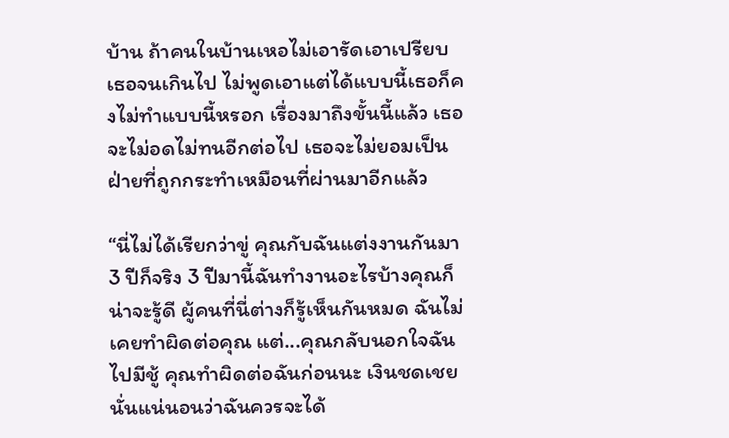บ้าน ถ้าคนในบ้านเหอไม่เอารัดเอาเปรียบเธอจนเกินไป ไม่พูดเอาแต่ได้แบบนี้เธอก็คงไม่ทำแบบนี้หรอก เรื่องมาถึงขั้นนี้แล้ว เธอจะไม่อดไม่ทนอีกต่อไป เธอจะไม่ยอมเป็นฝ่ายที่ถูกกระทำเหมือนที่ผ่านมาอีกแล้ว

“นี่ไม่ได้เรียกว่าขู่ คุณกับฉันแต่งงานกันมา 3 ปีก็จริง 3 ปีมานี้ฉันทำงานอะไรบ้างคุณก็น่าจะรู้ดี ผู้คนที่นี่ต่างก็รู้เห็นกันหมด ฉันไม่เคยทำผิดต่อคุณ แต่...คุณกลับนอกใจฉันไปมีชู้ คุณทำผิดต่อฉันก่อนนะ เงินชดเชยนั่นแน่นอนว่าฉันควรจะได้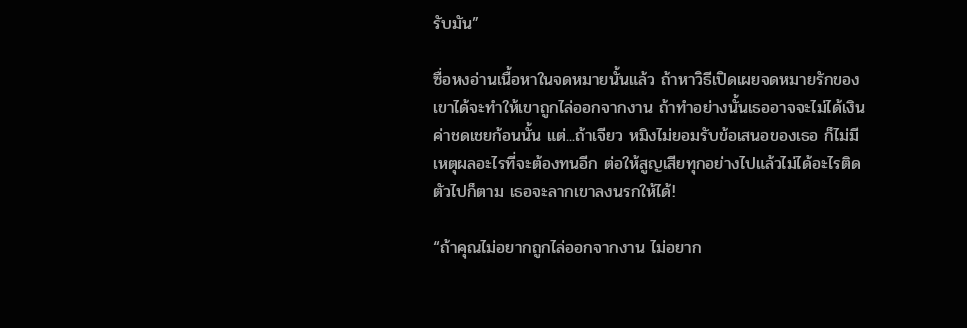รับมัน”

ซื่อหงอ่านเนื้อหาในจดหมายนั้นแล้ว ถ้าหาวิธีเปิดเผยจดหมายรักของเขาได้จะทำให้เขาถูกไล่ออกจากงาน ถ้าทำอย่างนั้นเธออาจจะไม่ได้เงินค่าชดเชยก้อนนั้น แต่...ถ้าเจียว หมิงไม่ยอมรับข้อเสนอของเธอ ก็ไม่มีเหตุผลอะไรที่จะต้องทนอีก ต่อให้สูญเสียทุกอย่างไปแล้วไม่ได้อะไรติดตัวไปก็ตาม เธอจะลากเขาลงนรกให้ได้!

“ถ้าคุณไม่อยากถูกไล่ออกจากงาน ไม่อยาก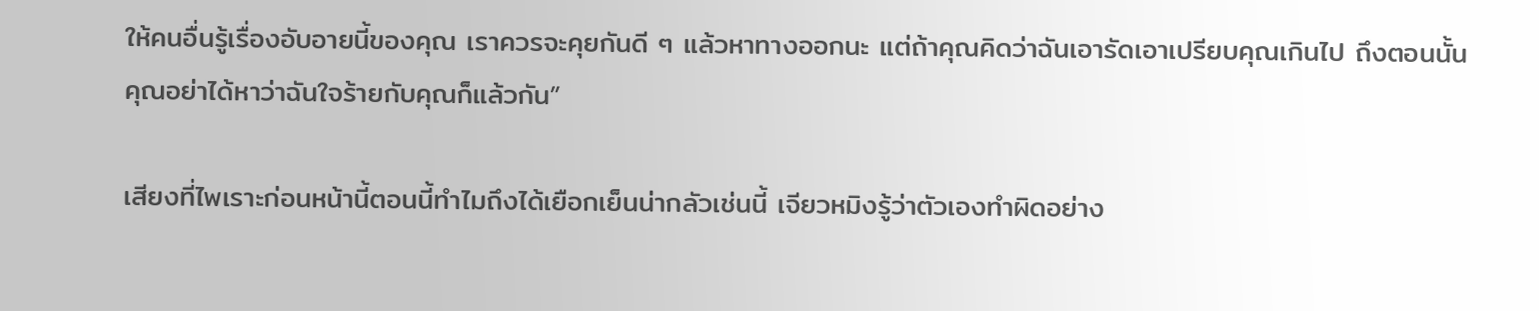ให้คนอื่นรู้เรื่องอับอายนี้ของคุณ เราควรจะคุยกันดี ๆ แล้วหาทางออกนะ แต่ถ้าคุณคิดว่าฉันเอารัดเอาเปรียบคุณเกินไป ถึงตอนนั้นคุณอย่าได้หาว่าฉันใจร้ายกับคุณก็แล้วกัน”

เสียงที่ไพเราะก่อนหน้านี้ตอนนี้ทำไมถึงได้เยือกเย็นน่ากลัวเช่นนี้ เจียวหมิงรู้ว่าตัวเองทำผิดอย่าง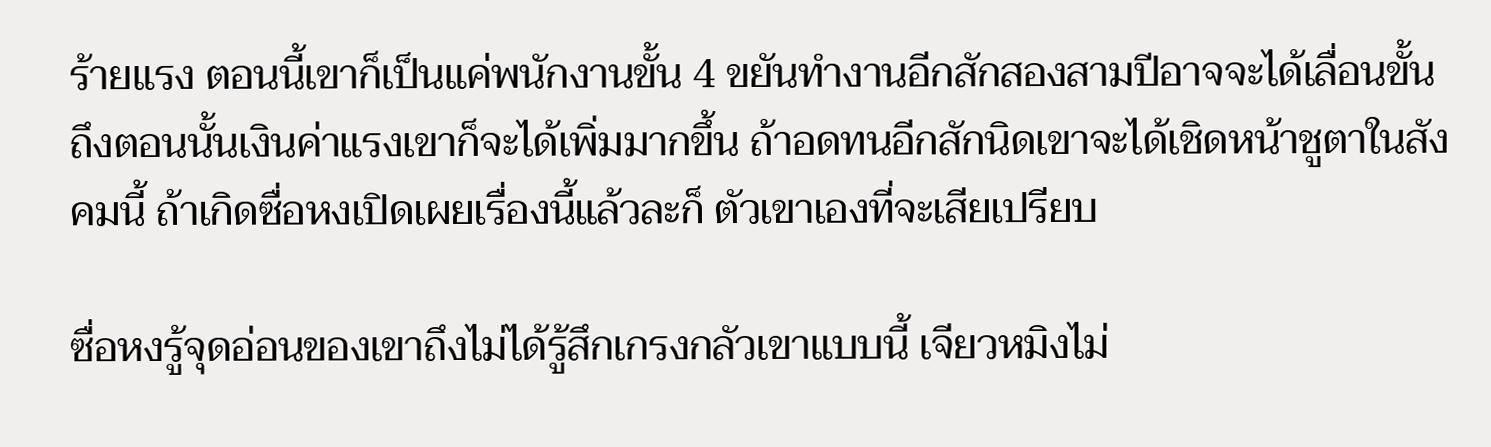ร้ายแรง ตอนนี้เขาก็เป็นแค่พนักงานขั้น 4 ขยันทำงานอีกสักสองสามปีอาจจะได้เลื่อนขั้น ถึงตอนนั้นเงินค่าแรงเขาก็จะได้เพิ่มมากขึ้น ถ้าอดทนอีกสักนิดเขาจะได้เชิดหน้าชูตาในสังคมนี้ ถ้าเกิดซื่อหงเปิดเผยเรื่องนี้แล้วละก็ ตัวเขาเองที่จะเสียเปรียบ

ซื่อหงรู้จุดอ่อนของเขาถึงไม่ได้รู้สึกเกรงกลัวเขาแบบนี้ เจียวหมิงไม่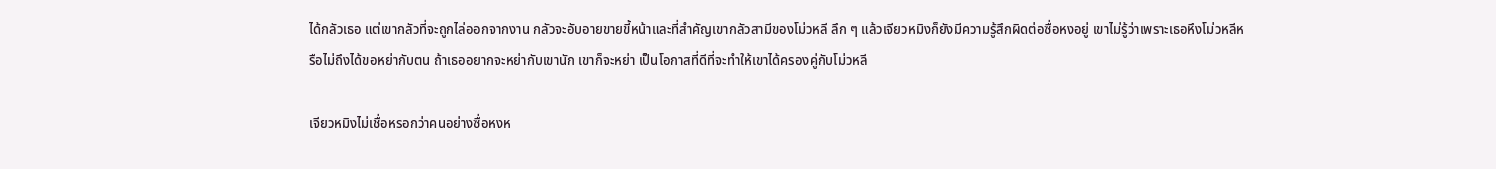ได้กลัวเธอ แต่เขากลัวที่จะถูกไล่ออกจากงาน กลัวจะอับอายขายขี้หน้าและที่สำคัญเขากลัวสามีของโม่วหลี ลึก ๆ แล้วเจียวหมิงก็ยังมีความรู้สึกผิดต่อซื่อหงอยู่ เขาไม่รู้ว่าเพราะเธอหึงโม่วหลีหรือไม่ถึงได้ขอหย่ากับตน ถ้าเธออยากจะหย่ากับเขานัก เขาก็จะหย่า เป็นโอกาสที่ดีที่จะทำให้เขาได้ครองคู่กับโม่วหลี

เจียวหมิงไม่เชื่อหรอกว่าคนอย่างซื่อหงห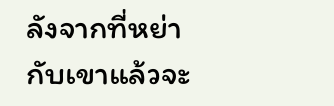ลังจากที่หย่ากับเขาแล้วจะ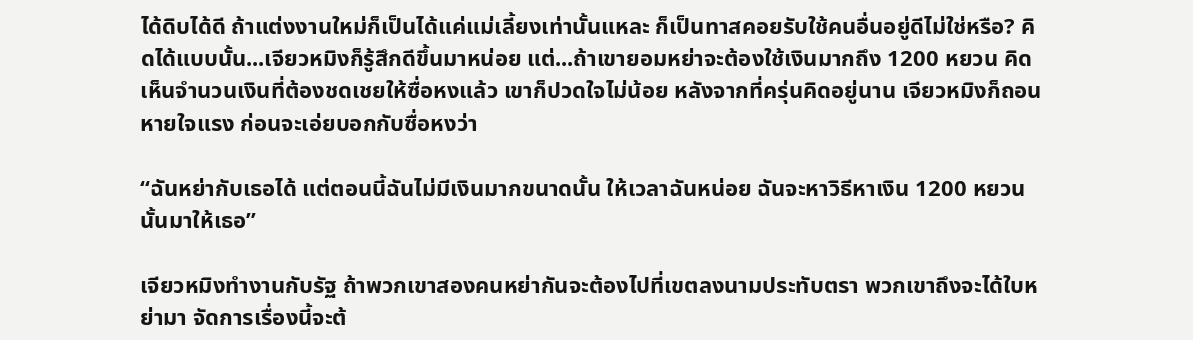ได้ดิบได้ดี ถ้าแต่งงานใหม่ก็เป็นได้แค่แม่เลี้ยงเท่านั้นแหละ ก็เป็นทาสคอยรับใช้คนอื่นอยู่ดีไม่ใช่หรือ? คิดได้แบบนั้น...เจียวหมิงก็รู้สึกดีขึ้นมาหน่อย แต่...ถ้าเขายอมหย่าจะต้องใช้เงินมากถึง 1200 หยวน คิดเห็นจำนวนเงินที่ต้องชดเชยให้ซื่อหงแล้ว เขาก็ปวดใจไม่น้อย หลังจากที่ครุ่นคิดอยู่นาน เจียวหมิงก็ถอนหายใจแรง ก่อนจะเอ่ยบอกกับซื่อหงว่า

“ฉันหย่ากับเธอได้ แต่ตอนนี้ฉันไม่มีเงินมากขนาดนั้น ให้เวลาฉันหน่อย ฉันจะหาวิธีหาเงิน 1200 หยวนนั้นมาให้เธอ”

เจียวหมิงทำงานกับรัฐ ถ้าพวกเขาสองคนหย่ากันจะต้องไปที่เขตลงนามประทับตรา พวกเขาถึงจะได้ใบหย่ามา จัดการเรื่องนี้จะต้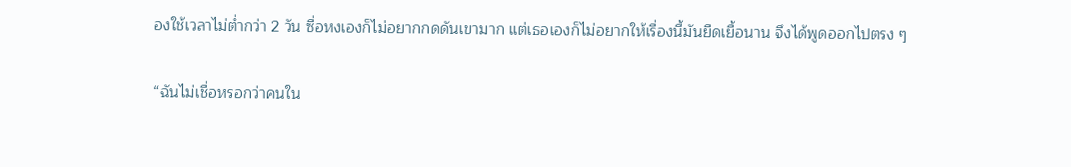องใช้เวลาไม่ต่ำกว่า 2 วัน ซื่อหงเองก็ไม่อยากกดดันเขามาก แต่เธอเองก็ไม่อยากให้เรื่องนี้มันยืดเยื้อนาน จึงได้พูดออกไปตรง ๆ

“ฉันไม่เชื่อหรอกว่าคนใน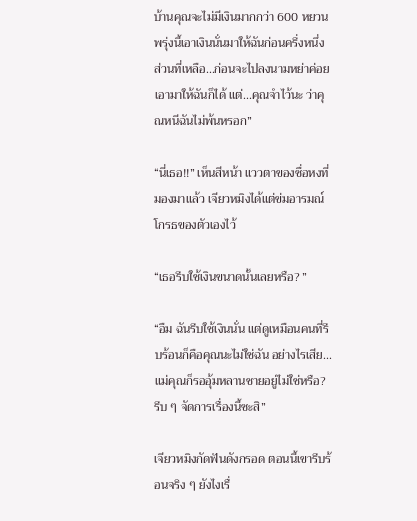บ้านคุณจะไม่มีเงินมากกว่า 600 หยวน พรุ่งนี้เอาเงินนั่นมาให้ฉันก่อนครึ่งหนึ่ง ส่วนที่เหลือ...ก่อนจะไปลงนามหย่าค่อยเอามาให้ฉันก็ได้ แต่...คุณจำไว้นะ ว่าคุณหนีฉันไม่พ้นหรอก”

“นี่เธอ!!” เห็นสีหน้า แววตาของซื่อหงที่มองมาแล้ว เจียวหมิงได้แต่ข่มอารมณ์โกรธของตัวเองไว้

“เธอรีบใช้เงินขนาดนั้นเลยหรือ? ”

“อืม ฉันรีบใช้เงินนั่น แต่ดูเหมือนคนที่รีบร้อนก็คือคุณนะไม่ใช่ฉัน อย่างไรเสีย...แม่คุณก็รออุ้มหลานชายอยู่ไม่ใช่หรือ? รีบ ๆ จัดการเรื่องนี้ซะสิ”

เจียวหมิงกัดฟันดังกรอด ตอนนี้เขารีบร้อนจริง ๆ ยังไงเรื่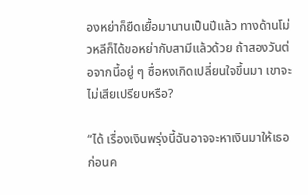องหย่าก็ยืดเยื้อมานานเป็นปีแล้ว ทางด้านโม่วหลีก็ได้ขอหย่ากับสามีแล้วด้วย ถ้าสองวันต่อจากนี้อยู่ ๆ ซื่อหงเกิดเปลี่ยนใจขึ้นมา เขาจะไม่เสียเปรียบหรือ?

“ได้ เรื่องเงินพรุ่งนี้ฉันอาจจะหาเงินมาให้เธอก่อนค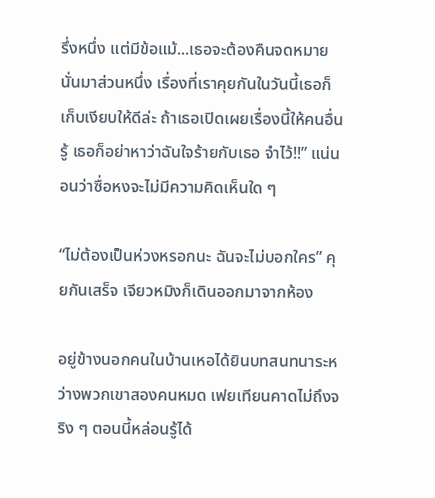รึ่งหนึ่ง แต่มีข้อแม้...เธอจะต้องคืนจดหมายนั่นมาส่วนหนึ่ง เรื่องที่เราคุยกันในวันนี้เธอก็เก็บเงียบให้ดีล่ะ ถ้าเธอเปิดเผยเรื่องนี้ให้คนอื่นรู้ เธอก็อย่าหาว่าฉันใจร้ายกับเธอ จำไว้!!” แน่นอนว่าซื่อหงจะไม่มีความคิดเห็นใด ๆ

“ไม่ต้องเป็นห่วงหรอกนะ ฉันจะไม่บอกใคร” คุยกันเสร็จ เจียวหมิงก็เดินออกมาจากห้อง

อยู่ข้างนอกคนในบ้านเหอได้ยินบทสนทนาระหว่างพวกเขาสองคนหมด เฟยเทียนคาดไม่ถึงจริง ๆ ตอนนี้หล่อนรู้ได้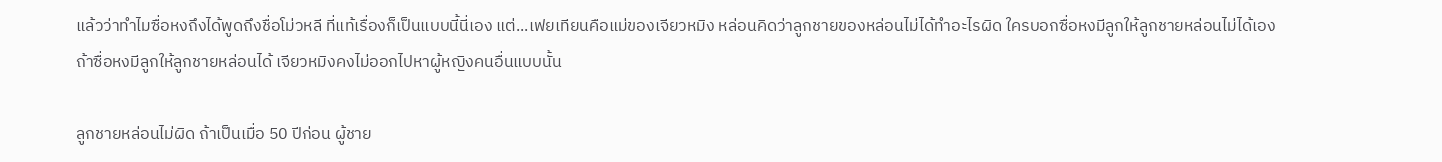แล้วว่าทำไมซื่อหงถึงได้พูดถึงชื่อโม่วหลี ที่แท้เรื่องก็เป็นแบบนี้นี่เอง แต่...เฟยเทียนคือแม่ของเจียวหมิง หล่อนคิดว่าลูกชายของหล่อนไม่ได้ทำอะไรผิด ใครบอกซื่อหงมีลูกให้ลูกชายหล่อนไม่ได้เอง ถ้าซื่อหงมีลูกให้ลูกชายหล่อนได้ เจียวหมิงคงไม่ออกไปหาผู้หญิงคนอื่นแบบนั้น

ลูกชายหล่อนไม่ผิด ถ้าเป็นเมื่อ 50 ปีก่อน ผู้ชาย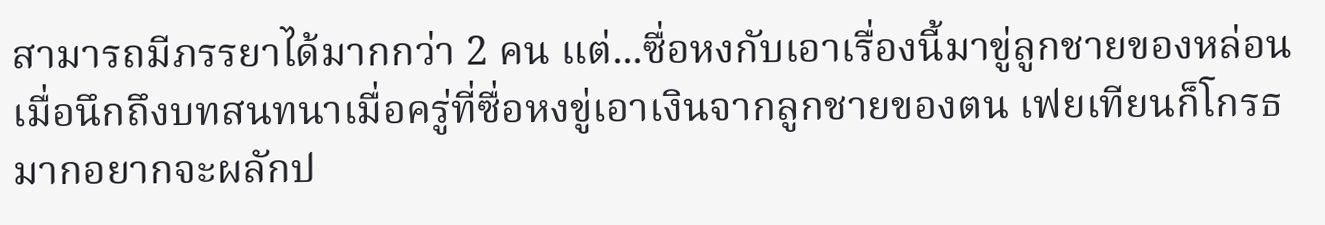สามารถมีภรรยาได้มากกว่า 2 คน แต่...ซื่อหงกับเอาเรื่องนี้มาขู่ลูกชายของหล่อน เมื่อนึกถึงบทสนทนาเมื่อครู่ที่ซื่อหงขู่เอาเงินจากลูกชายของตน เฟยเทียนก็โกรธมากอยากจะผลักป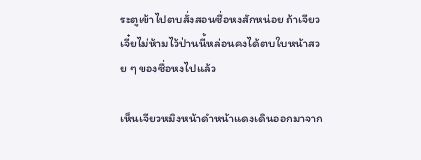ระตูเข้าไปตบสั่งสอนซื่อหงสักหน่อย ถ้าเจียวเจี๋ยไม่ห้ามไว้ป่านนี้หล่อนคงได้ตบใบหน้าสวย ๆ ของซื่อหงไปแล้ว

เห็นเจียวหมิงหน้าดำหน้าแดงเดินออกมาจาก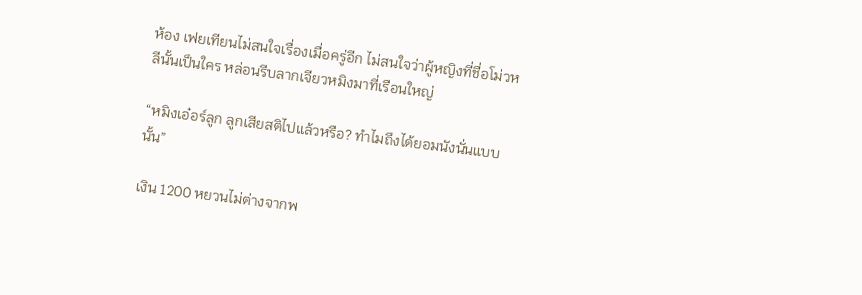ห้อง เฟยเทียนไม่สนใจเรื่องเมื่อครู่อีก ไม่สนใจว่าผู้หญิงที่ชื่อโม่วหลีนั้นเป็นใคร หล่อนรีบลากเจียวหมิงมาที่เรือนใหญ่

“หมิงเอ๋อร์ลูก ลูกเสียสติไปแล้วหรือ? ทำไมถึงได้ยอมนังนั่นแบบนั้น”

เงิน 1200 หยวนไม่ต่างจากพ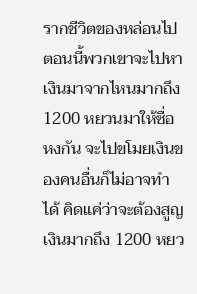รากชีวิตของหล่อนไป ตอนนี้พวกเขาจะไปหาเงินมาจากไหนมากถึง 1200 หยวนมาให้ซื่อหงกัน จะไปขโมยเงินของคนอื่นก็ไม่อาจทำได้ คิดแค่ว่าจะต้องสูญเงินมากถึง 1200 หยว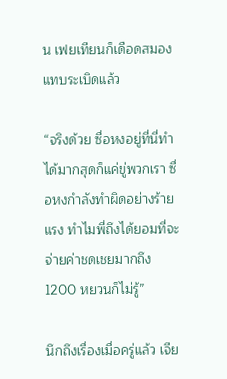น เฟยเทียนก็เดือดสมองแทบระเบิดแล้ว

“จริงด้วย ซื่อหงอยู่ที่นี่ทำได้มากสุดก็แค่ขู่พวกเรา ซื่อหงกำลังทำผิดอย่างร้ายแรง ทำไมพี่ถึงได้ยอมที่จะจ่ายค่าชดเชยมากถึง 1200 หยวนก็ไม่รู้”

นึกถึงเรื่องเมื่อครู่แล้ว เจีย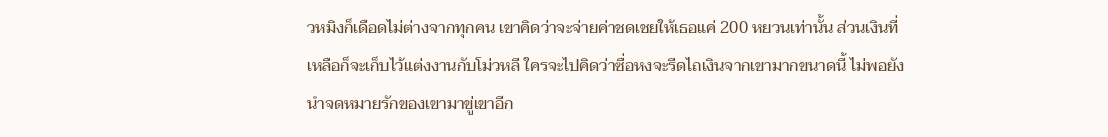วหมิงก็เดือดไม่ต่างจากทุกคน เขาคิดว่าจะจ่ายค่าชดเชยให้เธอแค่ 200 หยวนเท่านั้น ส่วนเงินที่เหลือก็จะเก็บไว้แต่งงานกับโม่วหลี ใครจะไปคิดว่าซื่อหงจะรีดไถเงินจากเขามากขนาดนี้ ไม่พอยังนำจดหมายรักของเขามาขู่เขาอีก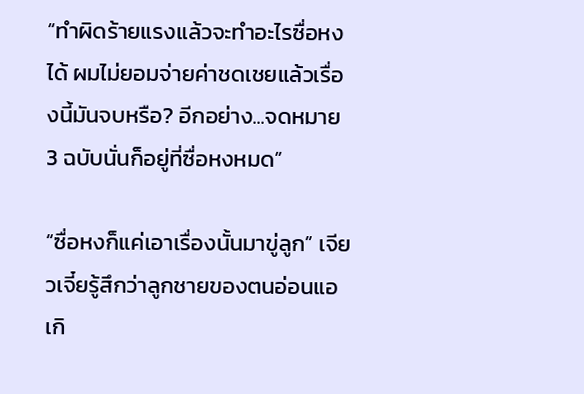“ทำผิดร้ายแรงแล้วจะทำอะไรซื่อหงได้ ผมไม่ยอมจ่ายค่าชดเชยแล้วเรื่องนี้มันจบหรือ? อีกอย่าง...จดหมาย 3 ฉบับนั่นก็อยู่ที่ซื่อหงหมด”

“ซื่อหงก็แค่เอาเรื่องนั้นมาขู่ลูก” เจียวเจี๋ยรู้สึกว่าลูกชายของตนอ่อนแอเกิ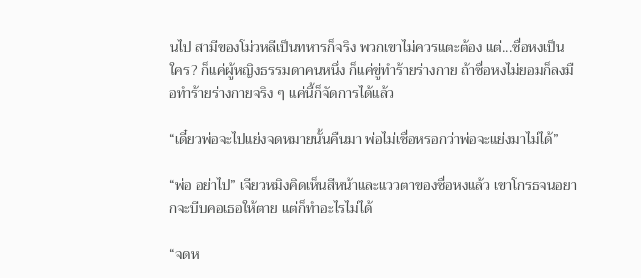นไป สามีของโม่วหลีเป็นทหารก็จริง พวกเขาไม่ควรแตะต้อง แต่...ซื่อหงเป็นใคร? ก็แค่ผู้หญิงธรรมดาคนหนึ่ง ก็แค่ขู่ทำร้ายร่างกาย ถ้าซื่อหงไม่ยอมก็ลงมือทำร้ายร่างกายจริง ๆ แค่นี้ก็จัดการได้แล้ว

“เดี๋ยวพ่อจะไปแย่งจดหมายนั้นคืนมา พ่อไม่เชื่อหรอกว่าพ่อจะแย่งมาไม่ได้”

“พ่อ อย่าไป” เจียวหมิงคิดเห็นสีหน้าและแววตาของซื่อหงแล้ว เขาโกรธจนอยากจะบีบคอเธอให้ตาย แต่ก็ทำอะไรไม่ได้

“จดห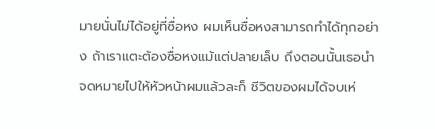มายนั่นไม่ได้อยู่ที่ซื่อหง ผมเห็นซื่อหงสามารถทำได้ทุกอย่าง ถ้าเราแตะต้องซื่อหงแม้แต่ปลายเล็บ ถึงตอนนั้นเธอนำจดหมายไปให้หัวหน้าผมแล้วละก็ ชีวิตของผมได้จบเห่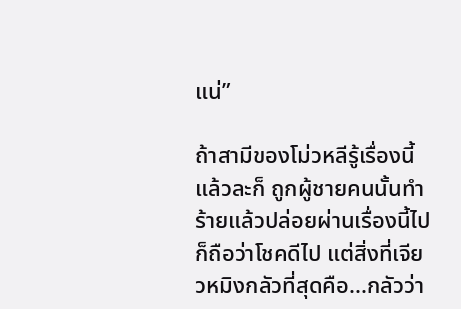แน่”

ถ้าสามีของโม่วหลีรู้เรื่องนี้แล้วละก็ ถูกผู้ชายคนนั้นทำร้ายแล้วปล่อยผ่านเรื่องนี้ไปก็ถือว่าโชคดีไป แต่สิ่งที่เจียวหมิงกลัวที่สุดคือ...กลัวว่า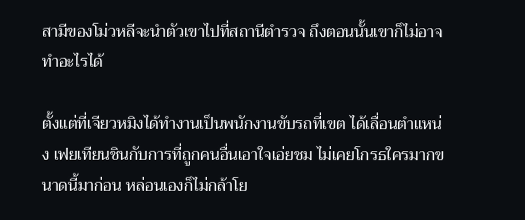สามีของโม่วหลีจะนำตัวเขาไปที่สถานีตำรวจ ถึงตอนนั้นเขาก็ไม่อาจทำอะไรได้

ตั้งแต่ที่เจียวหมิงได้ทำงานเป็นพนักงานขับรถที่เขต ได้เลื่อนตำแหน่ง เฟยเทียนชินกับการที่ถูกคนอื่นเอาใจเอ่ยชม ไม่เคยโกรธใครมากขนาดนี้มาก่อน หล่อนเองก็ไม่กล้าโย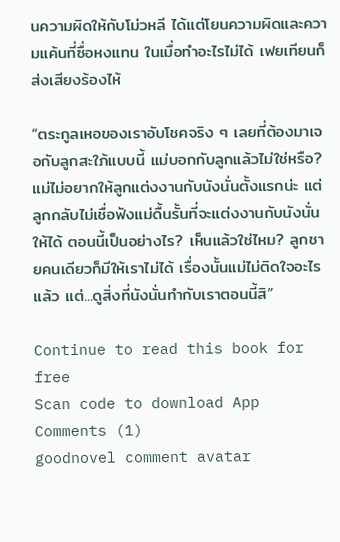นความผิดให้กับโม่วหลี ได้แต่โยนความผิดและความแค้นที่ซื่อหงแทน ในเมื่อทำอะไรไม่ได้ เฟยเทียนก็ส่งเสียงร้องไห้

“ตระกูลเหอของเราอับโชคจริง ๆ เลยที่ต้องมาเจอกับลูกสะใภ้แบบนี้ แม่บอกกับลูกแล้วไม่ใช่หรือ? แม่ไม่อยากให้ลูกแต่งงานกับนังนั่นตั้งแรกน่ะ แต่ลูกกลับไม่เชื่อฟังแม่ดื้นรั้นที่จะแต่งงานกับนังนั่นให้ได้ ตอนนี้เป็นอย่างไร? เห็นแล้วใช่ไหม? ลูกชายคนเดียวก็มีให้เราไม่ได้ เรื่องนั้นแม่ไม่ติดใจอะไรแล้ว แต่...ดูสิ่งที่นังนั่นทำกับเราตอนนี้สิ”

Continue to read this book for free
Scan code to download App
Comments (1)
goodnovel comment avatar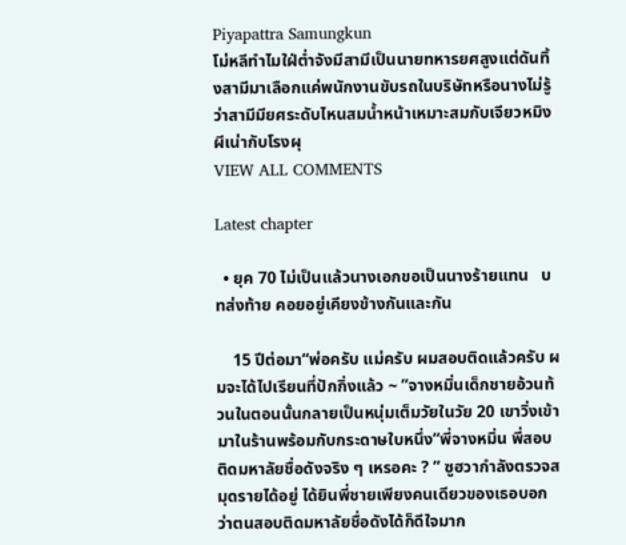Piyapattra Samungkun
โม่หลีทำไมใฝ่ต่ำจังมีสามีเป็นนายทหารยศสูงแต่ดันทิ้งสามีมาเลือกแค่พนักงานขับรถในบริษัทหรือนางไม่รู้ว่าสามีมียศระดับไหนสมน้ำหน้าเหมาะสมกับเจียวหมิงผีเน่ากับโรงผุ
VIEW ALL COMMENTS

Latest chapter

  • ยุค 70 ไม่เป็นแล้วนางเอกขอเป็นนางร้ายแทน   บทส่งท้าย คอยอยู่เคียงข้างกันและกัน

    15 ปีต่อมา“พ่อครับ แม่ครับ ผมสอบติดแล้วครับ ผมจะได้ไปเรียนที่ปักกิ่งแล้ว ~ ”จางหมิ่นเด็กชายอ้วนท้วนในตอนนั้นกลายเป็นหนุ่มเต็มวัยในวัย 20 เขาวิ่งเข้ามาในร้านพร้อมกับกระดาษใบหนึ่ง“พี่จางหมิ่น พี่สอบติดมหาลัยชื่อดังจริง ๆ เหรอคะ ? ” ซูฮวากำลังตรวจสมุดรายได้อยู่ ได้ยินพี่ชายเพียงคนเดียวของเธอบอกว่าตนสอบติดมหาลัยชื่อดังได้ก็ดีใจมาก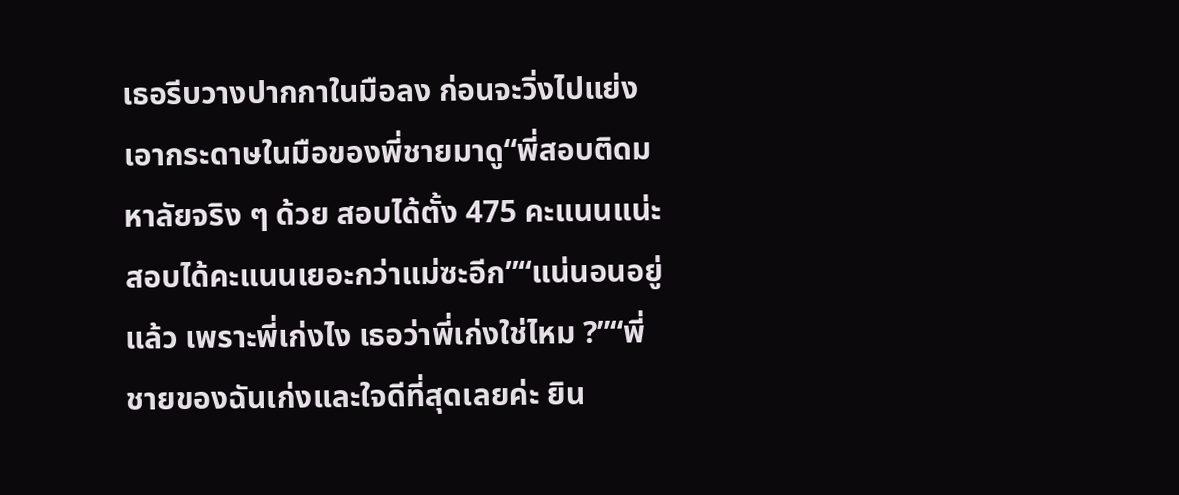เธอรีบวางปากกาในมือลง ก่อนจะวิ่งไปแย่งเอากระดาษในมือของพี่ชายมาดู“พี่สอบติดมหาลัยจริง ๆ ด้วย สอบได้ตั้ง 475 คะแนนแน่ะ สอบได้คะแนนเยอะกว่าแม่ซะอีก”“แน่นอนอยู่แล้ว เพราะพี่เก่งไง เธอว่าพี่เก่งใช่ไหม ?”“พี่ชายของฉันเก่งและใจดีที่สุดเลยค่ะ ยิน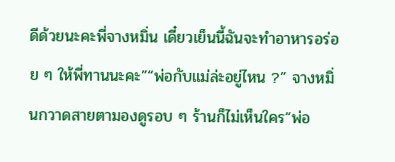ดีด้วยนะคะพี่จางหมิ่น เดี๋ยวเย็นนี้ฉันจะทำอาหารอร่อย ๆ ให้พี่ทานนะคะ”“พ่อกับแม่ล่ะอยู่ไหน ?” จางหมิ่นกวาดสายตามองดูรอบ ๆ ร้านก็ไม่เห็นใคร“พ่อ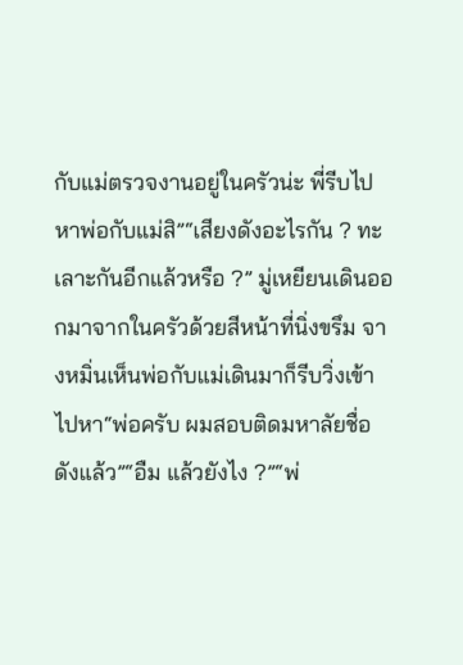กับแม่ตรวจงานอยู่ในครัวน่ะ พี่รีบไปหาพ่อกับแม่สิ”“เสียงดังอะไรกัน ? ทะเลาะกันอีกแล้วหรือ ?” มู่เหยียนเดินออกมาจากในครัวด้วยสีหน้าที่นิ่งขรึม จางหมิ่นเห็นพ่อกับแม่เดินมาก็รีบวิ่งเข้าไปหา“พ่อครับ ผมสอบติดมหาลัยชื่อดังแล้ว”“อืม แล้วยังไง ?”“พ่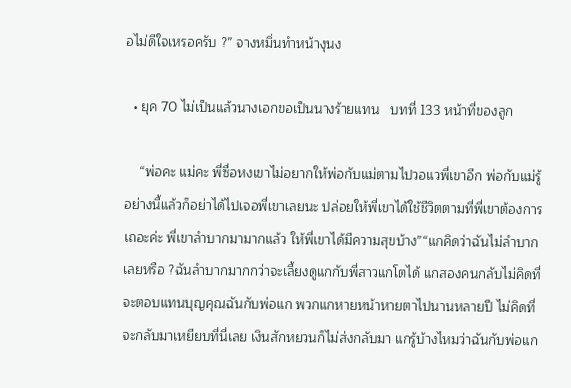อไม่ดีใจเหรอครับ ?” จางหมิ่นทำหน้างุนง

  • ยุค 70 ไม่เป็นแล้วนางเอกขอเป็นนางร้ายแทน   บทที่ 133 หน้าที่ของลูก

    “พ่อคะ แม่คะ พี่ซื่อหงเขาไม่อยากให้พ่อกับแม่ตามไปวอแวพี่เขาอีก พ่อกับแม่รู้อย่างนี้แล้วก็อย่าได้ไปเจอพี่เขาเลยนะ ปล่อยให้พี่เขาได้ใช้ชีวิตตามที่พี่เขาต้องการเถอะค่ะ พี่เขาลำบากมามากแล้ว ให้พี่เขาได้มีความสุขบ้าง”“แกคิดว่าฉันไม่ลำบากเลยหรือ ?ฉันลำบากมากกว่าจะเลี้ยงดูแกกับพี่สาวแกโตได้ แกสองคนกลับไม่คิดที่จะตอบแทนบุญคุณฉันกับพ่อแก พวกแกหายหน้าหายตาไปนานหลายปี ไม่คิดที่จะกลับมาเหยียบที่นี่เลย เงินสักหยวนก็ไม่ส่งกลับมา แกรู้บ้างไหมว่าฉันกับพ่อแก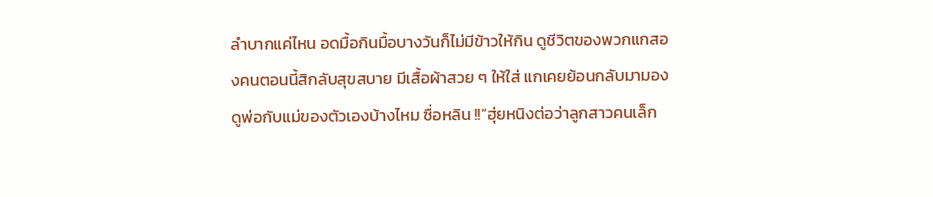ลำบากแค่ไหน อดมื้อกินมื้อบางวันก็ไม่มีข้าวให้กิน ดูชีวิตของพวกแกสองคนตอนนี้สิกลับสุขสบาย มีเสื้อผ้าสวย ๆ ให้ใส่ แกเคยย้อนกลับมามองดูพ่อกับแม่ของตัวเองบ้างไหม ซื่อหลิน !!”ฮุ่ยหนิงต่อว่าลูกสาวคนเล็ก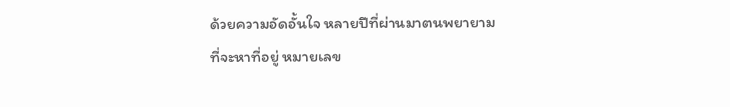ด้วยความอัดอั้นใจ หลายปีที่ผ่านมาตนพยายามที่จะหาที่อยู่ หมายเลข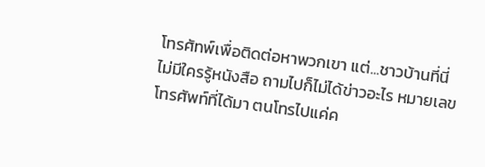โทรศัทพ์เพื่อติดต่อหาพวกเขา แต่...ชาวบ้านที่นี่ไม่มีใครรู้หนังสือ ถามไปก็ไม่ได้ข่าวอะไร หมายเลขโทรศัพท์ที่ได้มา ตนโทรไปแค่ค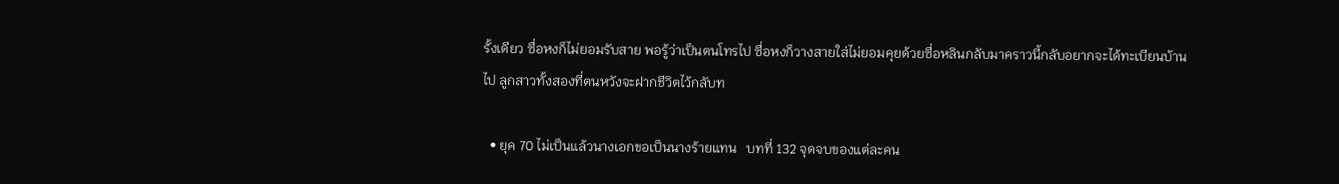รั้งเดียว ซื่อหงก็ไม่ยอมรับสาย พอรู้ว่าเป็นตนโทรไป ซื่อหงก็วางสายใส่ไม่ยอมคุยด้วยซื่อหลินกลับมาคราวนี้กลับอยากจะได้ทะเบียนบ้านไป ลูกสาวทั้งสองที่ตนหวังจะฝากชีวิตไว้กลับท

  • ยุค 70 ไม่เป็นแล้วนางเอกขอเป็นนางร้ายแทน   บทที่ 132 จุดจบของแต่ละคน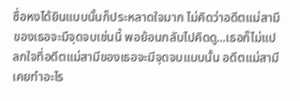ซื่อหงได้ยินแบบนั้นก็ประหลาดใจมาก ไม่คิดว่าอดีตแม่สามีของเธอจะมีจุดจบเช่นนี้ พอย้อนกลับไปคิดดู...เธอก็ไม่แปลกใจที่อดีตแม่สามีของเธอจะมีจุดจบแบบนั้น อดีตแม่สามีเคยทำอะไร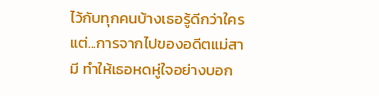ไว้กับทุกคนบ้างเธอรู้ดีกว่าใคร แต่...การจากไปของอดีตแม่สามี ทำให้เธอหดหู่ใจอย่างบอก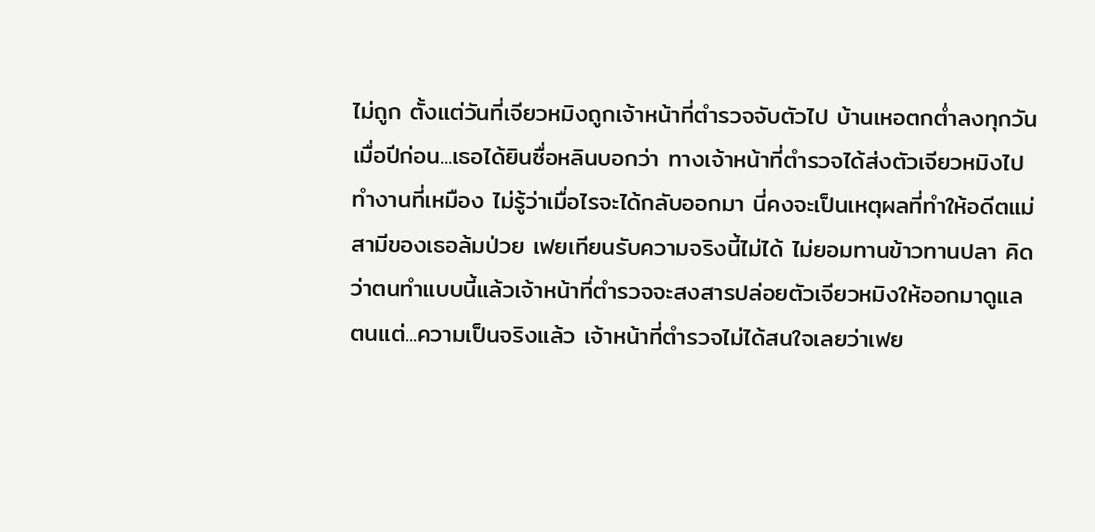ไม่ถูก ตั้งแต่วันที่เจียวหมิงถูกเจ้าหน้าที่ตำรวจจับตัวไป บ้านเหอตกต่ำลงทุกวันเมื่อปีก่อน...เธอได้ยินซื่อหลินบอกว่า ทางเจ้าหน้าที่ตำรวจได้ส่งตัวเจียวหมิงไปทำงานที่เหมือง ไม่รู้ว่าเมื่อไรจะได้กลับออกมา นี่คงจะเป็นเหตุผลที่ทำให้อดีตแม่สามีของเธอล้มป่วย เฟยเทียนรับความจริงนี้ไม่ได้ ไม่ยอมทานข้าวทานปลา คิดว่าตนทำแบบนี้แล้วเจ้าหน้าที่ตำรวจจะสงสารปล่อยตัวเจียวหมิงให้ออกมาดูแลตนแต่...ความเป็นจริงแล้ว เจ้าหน้าที่ตำรวจไม่ได้สนใจเลยว่าเฟย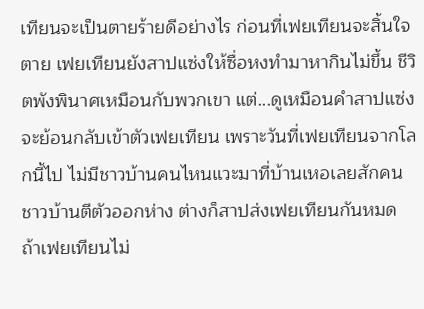เทียนจะเป็นตายร้ายดีอย่างไร ก่อนที่เฟยเทียนจะสิ้นใจตาย เฟยเทียนยังสาปแซ่งให้ซื่อหงทำมาหากินไม่ขึ้น ชีวิตพังพินาศเหมือนกับพวกเขา แต่...ดูเหมือนคำสาปแซ่งจะย้อนกลับเข้าตัวเฟยเทียน เพราะวันที่เฟยเทียนจากโลกนี้ไป ไม่มีชาวบ้านคนไหนแวะมาที่บ้านเหอเลยสักคนชาวบ้านตีตัวออกห่าง ต่างก็สาปส่งเฟยเทียนกันหมด ถ้าเฟยเทียนไม่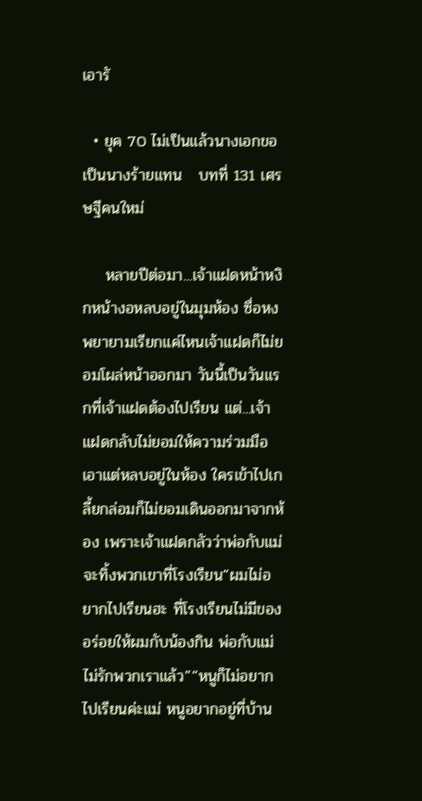เอารั

  • ยุค 70 ไม่เป็นแล้วนางเอกขอเป็นนางร้ายแทน   บทที่ 131 เศรษฐีคนใหม่

    หลายปีต่อมา...เจ้าแฝดหน้าหงิกหน้างอหลบอยู่ในมุมห้อง ซื่อหงพยายามเรียกแค่ไหนเจ้าแฝดก็ไม่ยอมโผล่หน้าออกมา วันนี้เป็นวันแรกที่เจ้าแฝดต้องไปเรียน แต่...เจ้าแฝดกลับไม่ยอมให้ความร่วมมือ เอาแต่หลบอยู่ในห้อง ใครเข้าไปเกลี้ยกล่อมก็ไม่ยอมเดินออกมาจากห้อง เพราะเจ้าแฝดกลัวว่าพ่อกับแม่จะทิ้งพวกเขาที่โรงเรียน“ผมไม่อยากไปเรียนฮะ ที่โรงเรียนไม่มีของอร่อยให้ผมกับน้องกิน พ่อกับแม่ไม่รักพวกเราแล้ว”“หนูก็ไม่อยากไปเรียนค่ะแม่ หนูอยากอยู่ที่บ้าน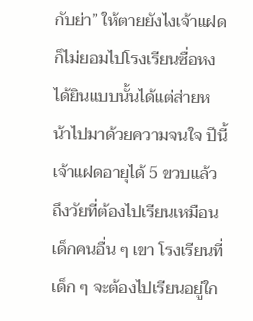กับย่า” ให้ตายยังไงเจ้าแฝดก็ไม่ยอมไปโรงเรียนซื่อหงได้ยินแบบนั้นได้แต่ส่ายหน้าไปมาด้วยความจนใจ ปีนี้เจ้าแฝดอายุได้ 5 ขวบแล้ว ถึงวัยที่ต้องไปเรียนเหมือนเด็กคนอื่น ๆ เขา โรงเรียนที่เด็ก ๆ จะต้องไปเรียนอยู่ใก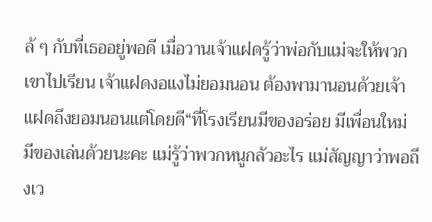ล้ ๆ กับที่เธออยู่พอดี เมื่อวานเจ้าแฝดรู้ว่าพ่อกับแม่จะให้พวกเขาไปเรียน เจ้าแฝดงอแงไม่ยอมนอน ต้องพามานอนด้วยเจ้าแฝดถึงยอมนอนแต่โดยดี“ที่โรงเรียนมีของอร่อย มีเพื่อนใหม่ มีของเล่นด้วยนะคะ แม่รู้ว่าพวกหนูกลัวอะไร แม่สัญญาว่าพอถึงเว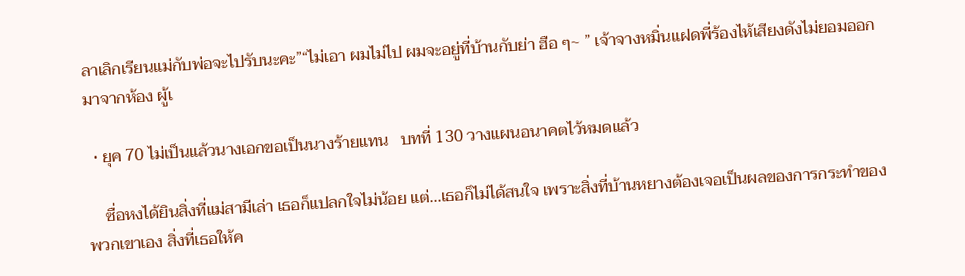ลาเลิกเรียนแม่กับพ่อจะไปรับนะคะ”“ไม่เอา ผมไม่ไป ผมจะอยู่ที่บ้านกับย่า ฮือ ๆ~ ” เจ้าจางหมิ่นแฝดพี่ร้องไห้เสียงดังไม่ยอมออกมาจากห้อง ผู้เ

  • ยุค 70 ไม่เป็นแล้วนางเอกขอเป็นนางร้ายแทน   บทที่ 130 วางแผนอนาคตไว้หมดแล้ว

    ซื่อหงได้ยินสิ่งที่แม่สามีเล่า เธอก็แปลกใจไม่น้อย แต่...เธอก็ไม่ได้สนใจ เพราะสิ่งที่บ้านหยางต้องเจอเป็นผลของการกระทำของพวกเขาเอง สิ่งที่เธอให้ค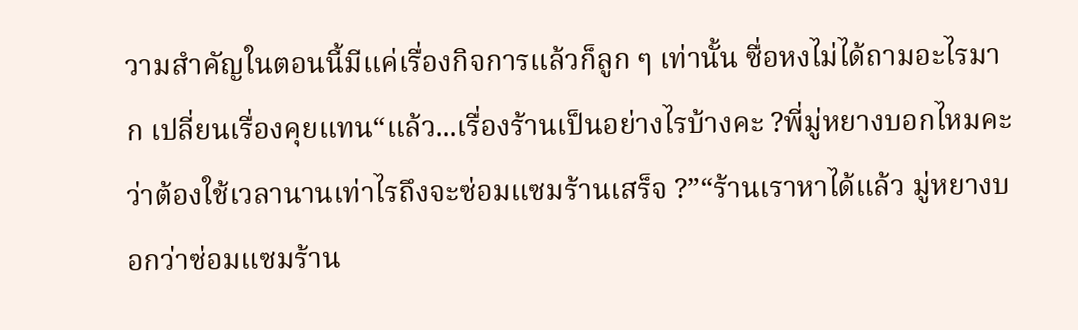วามสำคัญในตอนนี้มีแค่เรื่องกิจการแล้วก็ลูก ๆ เท่านั้น ซื่อหงไม่ได้ถามอะไรมาก เปลี่ยนเรื่องคุยแทน“แล้ว...เรื่องร้านเป็นอย่างไรบ้างคะ ?พี่มู่หยางบอกไหมคะว่าต้องใช้เวลานานเท่าไรถึงจะซ่อมแซมร้านเสร็จ ?”“ร้านเราหาได้แล้ว มู่หยางบอกว่าซ่อมแซมร้าน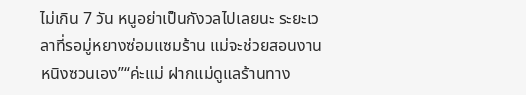ไม่เกิน 7 วัน หนูอย่าเป็นกังวลไปเลยนะ ระยะเวลาที่รอมู่หยางซ่อมแซมร้าน แม่จะช่วยสอนงานหนิงซวนเอง”“ค่ะแม่ ฝากแม่ดูแลร้านทาง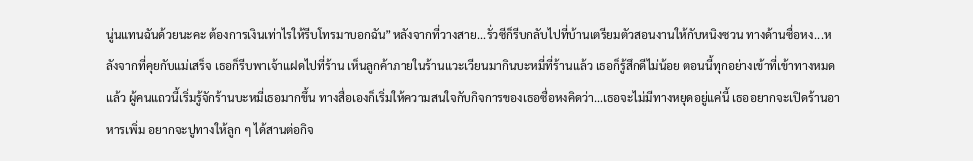นู่นแทนฉันด้วยนะคะ ต้องการเงินเท่าไรให้รีบโทรมาบอกฉัน”หลังจากที่วางสาย...รั่วซีก็รีบกลับไปที่บ้านเตรียมตัวสอนงานให้กับหนิงซวน ทางด้านซื่อหง...หลังจากที่คุยกับแม่เสร็จ เธอก็รีบพาเจ้าแฝดไปที่ร้าน เห็นลูกค้าภายในร้านแวะเวียนมากินบะหมี่ที่ร้านแล้ว เธอก็รู้สึกดีไม่น้อย ตอนนี้ทุกอย่างเข้าที่เข้าทางหมดแล้ว ผู้คนแถวนี้เริ่มรู้จักร้านบะหมี่เธอมากขึ้น ทางสื่อเองก็เริ่มให้ความสนใจกับกิจการของเธอซื่อหงคิดว่า...เธอจะไม่มีทางหยุดอยู่แค่นี้ เธออยากจะเปิดร้านอาหารเพิ่ม อยากจะปูทางให้ลูก ๆ ได้สานต่อกิจ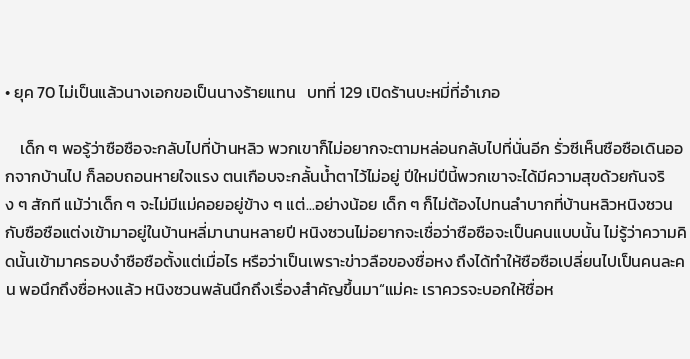• ยุค 70 ไม่เป็นแล้วนางเอกขอเป็นนางร้ายแทน   บทที่ 129 เปิดร้านบะหมี่ที่อำเภอ

    เด็ก ๆ พอรู้ว่าซือซือจะกลับไปที่บ้านหลิว พวกเขาก็ไม่อยากจะตามหล่อนกลับไปที่นั่นอีก รั่วซีเห็นซือซือเดินออกจากบ้านไป ก็ลอบถอนหายใจแรง ตนเกือบจะกลั้นน้ำตาไว้ไม่อยู่ ปีใหม่ปีนี้พวกเขาจะได้มีความสุขด้วยกันจริง ๆ สักที แม้ว่าเด็ก ๆ จะไม่มีแม่คอยอยู่ข้าง ๆ แต่...อย่างน้อย เด็ก ๆ ก็ไม่ต้องไปทนลำบากที่บ้านหลิวหนิงซวนกับซือซือแต่งเข้ามาอยู่ในบ้านหลี่มานานหลายปี หนิงซวนไม่อยากจะเชื่อว่าซือซือจะเป็นคนแบบนั้น ไม่รู้ว่าความคิดนั้นเข้ามาครอบงำซือซือตั้งแต่เมื่อไร หรือว่าเป็นเพราะข่าวลือของซื่อหง ถึงได้ทำให้ซือซือเปลี่ยนไปเป็นคนละคน พอนึกถึงซื่อหงแล้ว หนิงซวนพลันนึกถึงเรื่องสำคัญขึ้นมา“แม่คะ เราควรจะบอกให้ซื่อห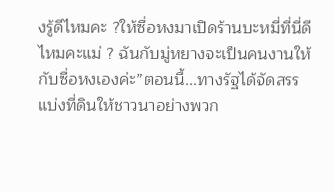งรู้ดีไหมคะ ?ให้ซื่อหงมาเปิดร้านบะหมี่ที่นี่ดีไหมคะแม่ ? ฉันกับมู่หยางจะเป็นคนงานให้กับซื่อหงเองค่ะ”ตอนนี้...ทางรัฐได้จัดสรรแบ่งที่ดินให้ชาวนาอย่างพวก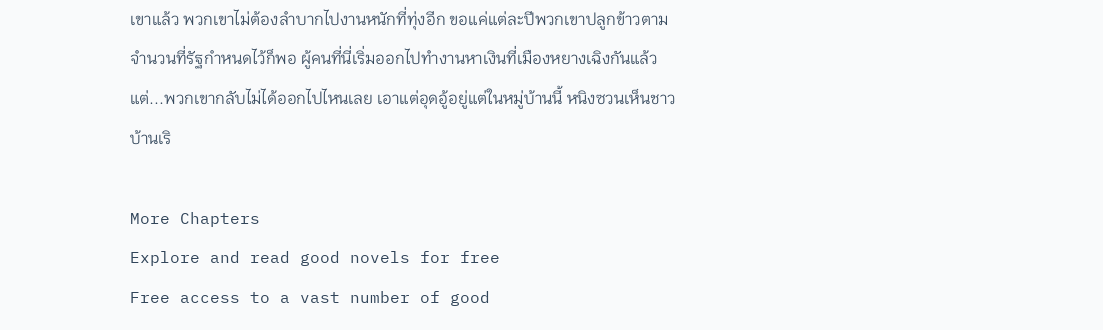เขาแล้ว พวกเขาไม่ต้องลำบากไปงานหนักที่ทุ่งอีก ขอแค่แต่ละปีพวกเขาปลูกข้าวตามจำนวนที่รัฐกำหนดไว้ก็พอ ผู้คนที่นี่เริ่มออกไปทำงานหาเงินที่เมืองหยางเฉิงกันแล้ว แต่...พวกเขากลับไม่ได้ออกไปไหนเลย เอาแต่อุดอู้อยู่แต่ในหมู่บ้านนี้ หนิงซวนเห็นชาวบ้านเริ

More Chapters
Explore and read good novels for free
Free access to a vast number of good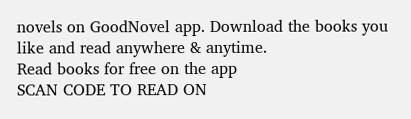novels on GoodNovel app. Download the books you like and read anywhere & anytime.
Read books for free on the app
SCAN CODE TO READ ON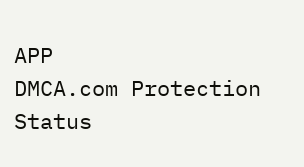APP
DMCA.com Protection Status